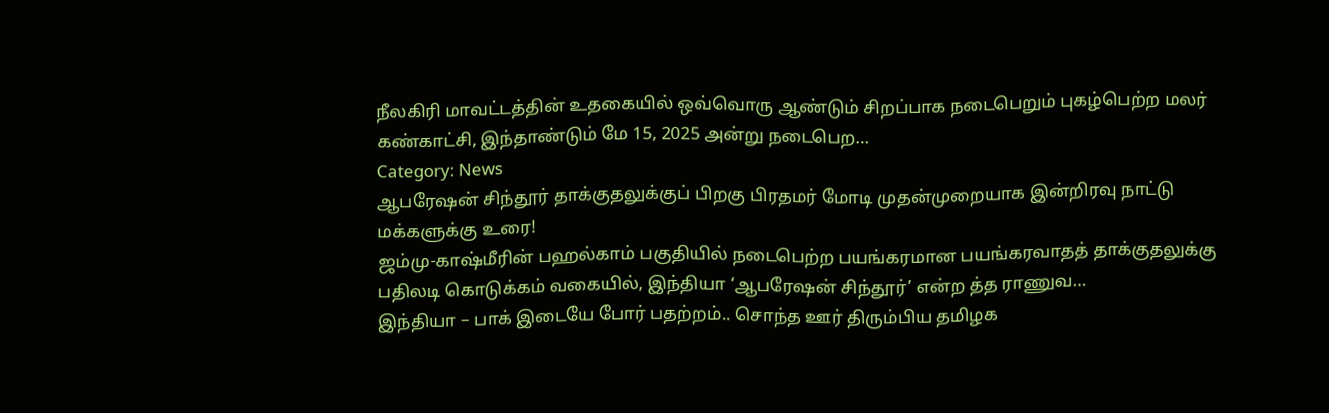நீலகிரி மாவட்டத்தின் உதகையில் ஒவ்வொரு ஆண்டும் சிறப்பாக நடைபெறும் புகழ்பெற்ற மலர் கண்காட்சி, இந்தாண்டும் மே 15, 2025 அன்று நடைபெற…
Category: News
ஆபரேஷன் சிந்தூர் தாக்குதலுக்குப் பிறகு பிரதமர் மோடி முதன்முறையாக இன்றிரவு நாட்டு மக்களுக்கு உரை!
ஜம்மு-காஷ்மீரின் பஹல்காம் பகுதியில் நடைபெற்ற பயங்கரமான பயங்கரவாதத் தாக்குதலுக்கு பதிலடி கொடுக்கம் வகையில், இந்தியா ‘ஆபரேஷன் சிந்தூர்’ என்ற த்த ராணுவ…
இந்தியா – பாக் இடையே போர் பதற்றம்.. சொந்த ஊர் திரும்பிய தமிழக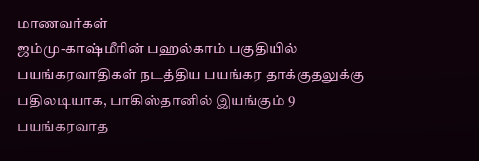மாணவர்கள்
ஜம்மு-காஷ்மீரின் பஹல்காம் பகுதியில் பயங்கரவாதிகள் நடத்திய பயங்கர தாக்குதலுக்கு பதிலடியாக, பாகிஸ்தானில் இயங்கும் 9 பயங்கரவாத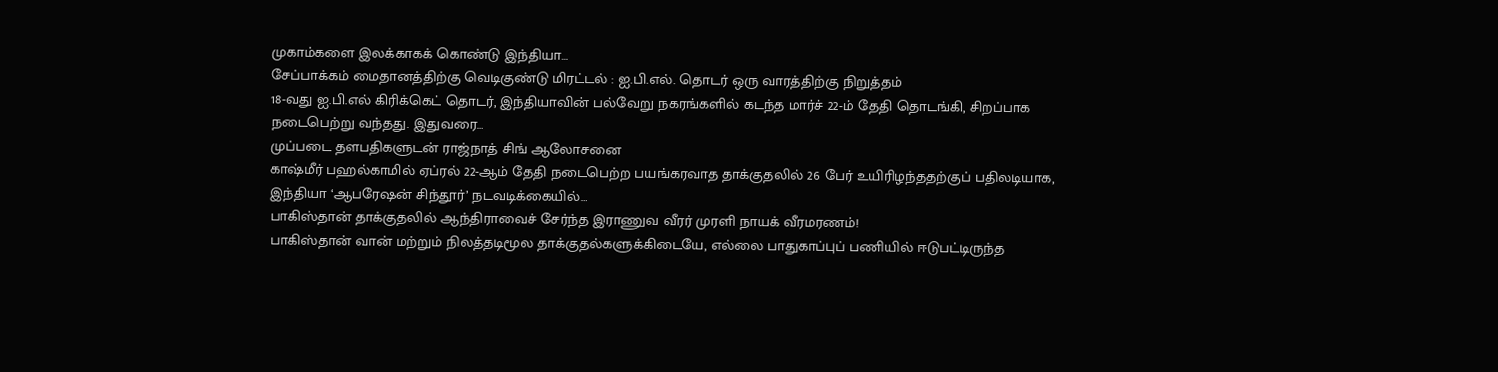முகாம்களை இலக்காகக் கொண்டு இந்தியா…
சேப்பாக்கம் மைதானத்திற்கு வெடிகுண்டு மிரட்டல் : ஐ.பி.எல். தொடர் ஒரு வாரத்திற்கு நிறுத்தம்
18-வது ஐ.பி.எல் கிரிக்கெட் தொடர், இந்தியாவின் பல்வேறு நகரங்களில் கடந்த மார்ச் 22-ம் தேதி தொடங்கி, சிறப்பாக நடைபெற்று வந்தது. இதுவரை…
முப்படை தளபதிகளுடன் ராஜ்நாத் சிங் ஆலோசனை
காஷ்மீர் பஹல்காமில் ஏப்ரல் 22-ஆம் தேதி நடைபெற்ற பயங்கரவாத தாக்குதலில் 26 பேர் உயிரிழந்ததற்குப் பதிலடியாக, இந்தியா ‘ஆபரேஷன் சிந்தூர்’ நடவடிக்கையில்…
பாகிஸ்தான் தாக்குதலில் ஆந்திராவைச் சேர்ந்த இராணுவ வீரர் முரளி நாயக் வீரமரணம்!
பாகிஸ்தான் வான் மற்றும் நிலத்தடிமூல தாக்குதல்களுக்கிடையே, எல்லை பாதுகாப்புப் பணியில் ஈடுபட்டிருந்த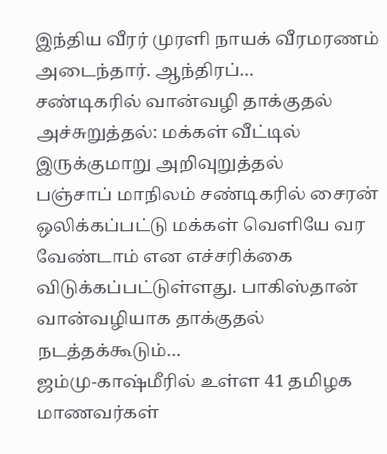இந்திய வீரர் முரளி நாயக் வீரமரணம் அடைந்தார். ஆந்திரப்…
சண்டிகரில் வான்வழி தாக்குதல் அச்சுறுத்தல்: மக்கள் வீட்டில் இருக்குமாறு அறிவுறுத்தல்
பஞ்சாப் மாநிலம் சண்டிகரில் சைரன் ஒலிக்கப்பட்டு மக்கள் வெளியே வர வேண்டாம் என எச்சரிக்கை விடுக்கப்பட்டுள்ளது. பாகிஸ்தான் வான்வழியாக தாக்குதல் நடத்தக்கூடும்…
ஜம்மு-காஷ்மீரில் உள்ள 41 தமிழக மாணவர்கள்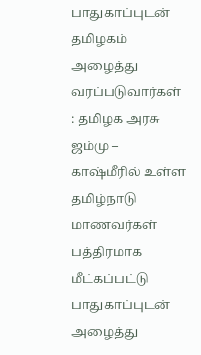பாதுகாப்புடன் தமிழகம் அழைத்து வரப்படுவார்கள் : தமிழக அரசு
ஜம்மு – காஷ்மீரில் உள்ள தமிழ்நாடு மாணவர்கள் பத்திரமாக மீட்கப்பட்டு பாதுகாப்புடன் அழைத்து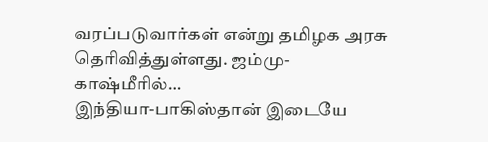வரப்படுவார்கள் என்று தமிழக அரசு தெரிவித்துள்ளது. ஜம்மு-காஷ்மீரில்…
இந்தியா-பாகிஸ்தான் இடையே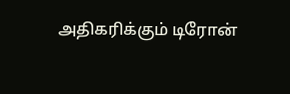அதிகரிக்கும் டிரோன்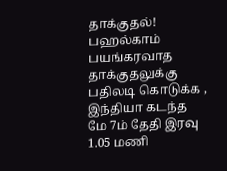தாக்குதல்!
பஹல்காம் பயங்கரவாத தாக்குதலுக்கு பதிலடி கொடுக்க , இந்தியா கடந்த மே 7ம் தேதி இரவு 1.05 மணி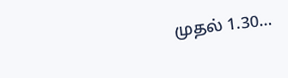முதல் 1.30…